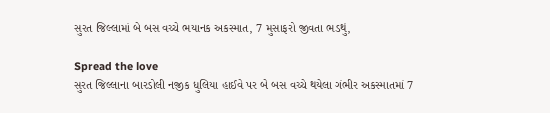સુરત જિલ્લામાં બે બસ વચ્ચે ભયાનક અકસ્માત, 7 મુસાફરો જીવતા ભડથું,

Spread the love
સુરત જિલ્લાના બારડોલી નજીક ધુલિયા હાઈવે પર બે બસ વચ્ચે થયેલા ગંભીર અકસ્માતમાં 7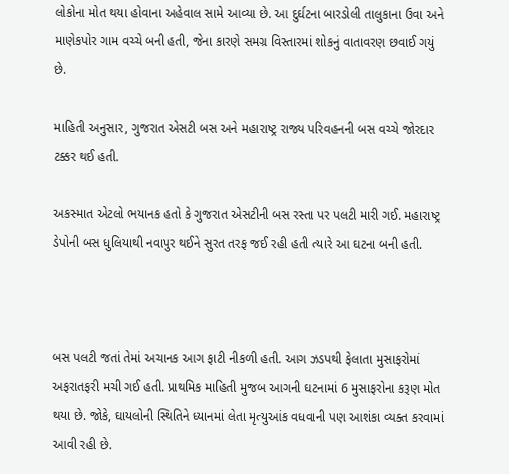લોકોના મોત થયા હોવાના અહેવાલ સામે આવ્યા છે. આ દુર્ઘટના બારડોલી તાલુકાના ઉવા અને માણેકપોર ગામ વચ્ચે બની હતી, જેના કારણે સમગ્ર વિસ્તારમાં શોકનું વાતાવરણ છવાઈ ગયું છે.

માહિતી અનુસાર, ગુજરાત એસટી બસ અને મહારાષ્ટ્ર રાજ્ય પરિવહનની બસ વચ્ચે જોરદાર ટક્કર થઈ હતી.

અકસ્માત એટલો ભયાનક હતો કે ગુજરાત એસટીની બસ રસ્તા પર પલટી મારી ગઈ. મહારાષ્ટ્ર ડેપોની બસ ધુલિયાથી નવાપુર થઈને સુરત તરફ જઈ રહી હતી ત્યારે આ ઘટના બની હતી.



બસ પલટી જતાં તેમાં અચાનક આગ ફાટી નીકળી હતી. આગ ઝડપથી ફેલાતા મુસાફરોમાં અફરાતફરી મચી ગઈ હતી. પ્રાથમિક માહિતી મુજબ આગની ઘટનામાં 6 મુસાફરોના કરૂણ મોત થયા છે. જોકે, ઘાયલોની સ્થિતિને ધ્યાનમાં લેતા મૃત્યુઆંક વધવાની પણ આશંકા વ્યક્ત કરવામાં આવી રહી છે.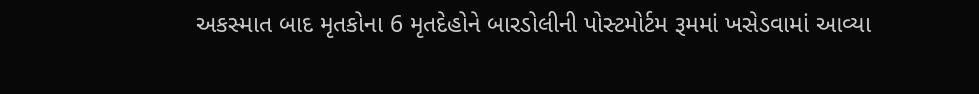અકસ્માત બાદ મૃતકોના 6 મૃતદેહોને બારડોલીની પોસ્ટમોર્ટમ રૂમમાં ખસેડવામાં આવ્યા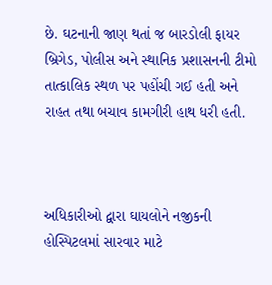છે. ઘટનાની જાણ થતાં જ બારડોલી ફાયર બ્રિગેડ, પોલીસ અને સ્થાનિક પ્રશાસનની ટીમો તાત્કાલિક સ્થળ પર પહોંચી ગઈ હતી અને રાહત તથા બચાવ કામગીરી હાથ ધરી હતી.



અધિકારીઓ દ્વારા ઘાયલોને નજીકની હોસ્પિટલમાં સારવાર માટે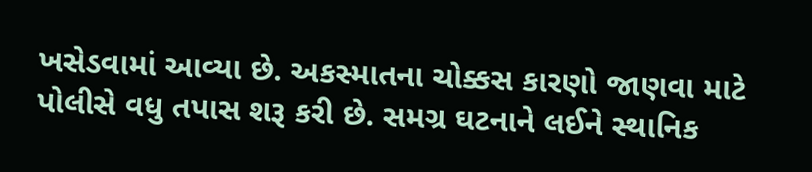ખસેડવામાં આવ્યા છે. અકસ્માતના ચોક્કસ કારણો જાણવા માટે પોલીસે વધુ તપાસ શરૂ કરી છે. સમગ્ર ઘટનાને લઈને સ્થાનિક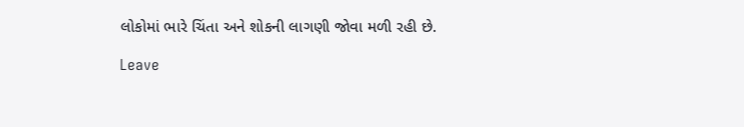લોકોમાં ભારે ચિંતા અને શોકની લાગણી જોવા મળી રહી છે.

Leave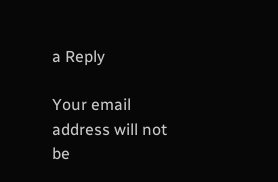a Reply

Your email address will not be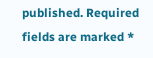published. Required fields are marked *